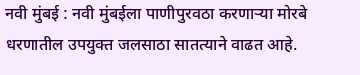नवी मुंबई : नवी मुंबईला पाणीपुरवठा करणाऱ्या मोरबे धरणातील उपयुक्त जलसाठा सातत्याने वाढत आहे.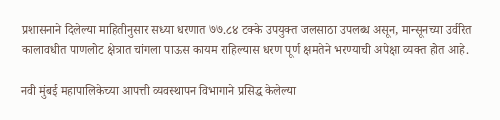प्रशासनाने दिलेल्या माहितीनुसार सध्या धरणात ७७.८४ टक्के उपयुक्त जलसाठा उपलब्ध असून, मान्सूनच्या उर्वरित कालावधीत पाणलोट क्षेत्रात चांगला पाऊस कायम राहिल्यास धरण पूर्ण क्षमतेने भरण्याची अपेक्षा व्यक्त होत आहे.

नवी मुंबई महापालिकेच्या आपत्ती व्यवस्थापन विभागाने प्रसिद्ध केलेल्या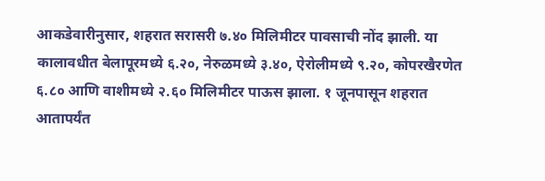आकडेवारीनुसार, शहरात सरासरी ७.४० मिलिमीटर पावसाची नोंद झाली. या कालावधीत बेलापूरमध्ये ६.२०, नेरुळमध्ये ३.४०, ऐरोलीमध्ये ९.२०, कोपरखैरणेत ६.८० आणि वाशीमध्ये २.६० मिलिमीटर पाऊस झाला. १ जूनपासून शहरात आतापर्यंत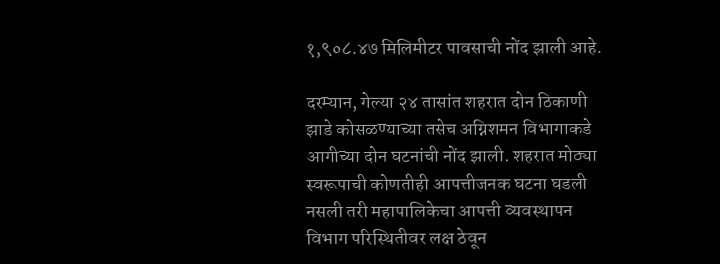१,९०८.४७ मिलिमीटर पावसाची नोंद झाली आहे.

दरम्यान, गेल्या २४ तासांत शहरात दोन ठिकाणी झाडे कोसळण्याच्या तसेच अग्निशमन विभागाकडे आगीच्या दोन घटनांची नोंद झाली. शहरात मोठ्या स्वरूपाची कोणतीही आपत्तीजनक घटना घडली नसली तरी महापालिकेचा आपत्ती व्यवस्थापन विभाग परिस्थितीवर लक्ष ठेवून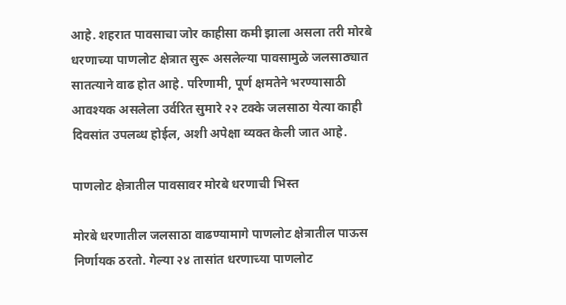आहे. शहरात पावसाचा जोर काहीसा कमी झाला असला तरी मोरबे धरणाच्या पाणलोट क्षेत्रात सुरू असलेल्या पावसामुळे जलसाठ्यात सातत्याने वाढ होत आहे. परिणामी, पूर्ण क्षमतेने भरण्यासाठी आवश्यक असलेला उर्वरित सुमारे २२ टक्के जलसाठा येत्या काही दिवसांत उपलब्ध होईल, अशी अपेक्षा व्यक्त केली जात आहे.

पाणलोट क्षेत्रातील पावसावर मोरबे धरणाची भिस्त

मोरबे धरणातील जलसाठा वाढण्यामागे पाणलोट क्षेत्रातील पाऊस निर्णायक ठरतो. गेल्या २४ तासांत धरणाच्या पाणलोट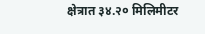क्षेत्रात ३४.२० मिलिमीटर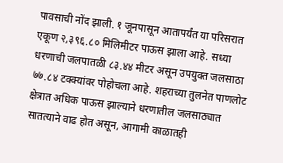पावसाची नोंद झाली. १ जूनपासून आतापर्यंत या परिसरात एकूण २,३९६.८० मिलिमीटर पाऊस झाला आहे. सध्या धरणाची जलपातळी ८३.४४ मीटर असून उपयुक्त जलसाठा ७७.८४ टक्क्यांवर पोहोचला आहे. शहराच्या तुलनेत पाणलोट क्षेत्रात अधिक पाऊस झाल्याने धरणातील जलसाठ्यात सातत्याने वाढ होत असून, आगामी काळातही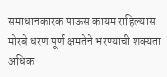समाधानकारक पाऊस कायम राहिल्यास मोरबे धरण पूर्ण क्षमतेने भरण्याची शक्यता अधिक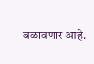बळावणार आहे.